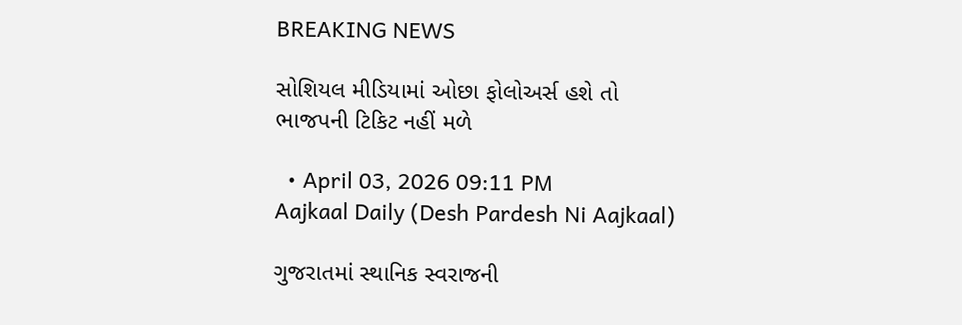BREAKING NEWS

સોશિયલ મીડિયામાં ઓછા ફોલોઅર્સ હશે તો ભાજપની ટિકિટ નહીં મળે

  • April 03, 2026 09:11 PM
Aajkaal Daily (Desh Pardesh Ni Aajkaal)

ગુજરાતમાં સ્થાનિક સ્વરાજની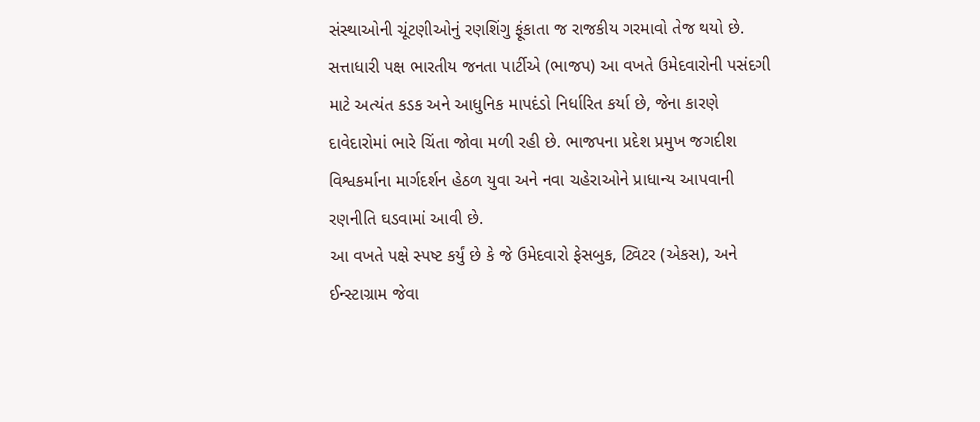સંસ્થાઓની ચૂંટણીઓનું રણશિંગુ ફૂંકાતા જ રાજકીય ગરમાવો તેજ થયો છે. સત્તાધારી પક્ષ ભારતીય જનતા પાર્ટીએ (ભાજપ) આ વખતે ઉમેદવારોની પસંદગી માટે અત્યંત કડક અને આધુનિક માપદંડો નિર્ધારિત કર્યા છે, જેના કારણે દાવેદારોમાં ભારે ચિંતા જોવા મળી રહી છે. ભાજપના પ્રદેશ પ્રમુખ જગદીશ વિશ્વકર્માના માર્ગદર્શન હેઠળ યુવા અને નવા ચહેરાઓને પ્રાધાન્ય આપવાની રણનીતિ ઘડવામાં આવી છે.
આ વખતે પક્ષે સ્પષ્ટ કર્યું છે કે જે ઉમેદવારો ફેસબુક, ટ્વિટર (એકસ), અને ઈન્સ્ટાગ્રામ જેવા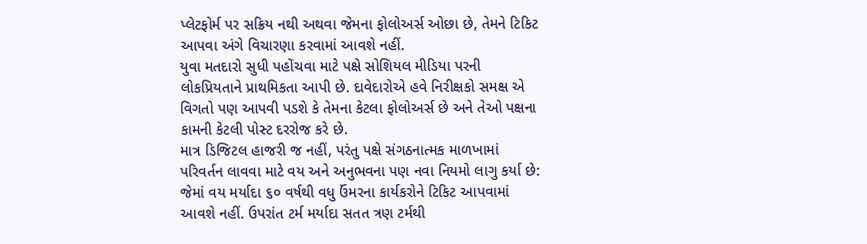પ્લેટફોર્મ પર સક્રિય નથી અથવા જેમના ફોલોઅર્સ ઓછા છે, તેમને ટિકિટ આપવા અંગે વિચારણા કરવામાં આવશે નહીં.
યુવા મતદારો સુધી પહોંચવા માટે પક્ષે સોશિયલ મીડિયા પરની લોકપ્રિયતાને પ્રાથમિકતા આપી છે. દાવેદારોએ હવે નિરીક્ષકો સમક્ષ એ વિગતો પણ આપવી પડશે કે તેમના કેટલા ફોલોઅર્સ છે અને તેઓ પક્ષના કામની કેટલી પોસ્ટ દરરોજ કરે છે.
માત્ર ડિજિટલ હાજરી જ નહીં, પરંતુ પક્ષે સંગઠનાત્મક માળખામાં પરિવર્તન લાવવા માટે વય અને અનુભવના પણ નવા નિયમો લાગુ કર્યા છે: જેમાં વય મર્યાદા ૬૦ વર્ષથી વધુ ઉંમરના કાર્યકરોને ટિકિટ આપવામાં આવશે નહીં. ઉપરાંત ટર્મ મર્યાદા સતત ત્રણ ટર્મથી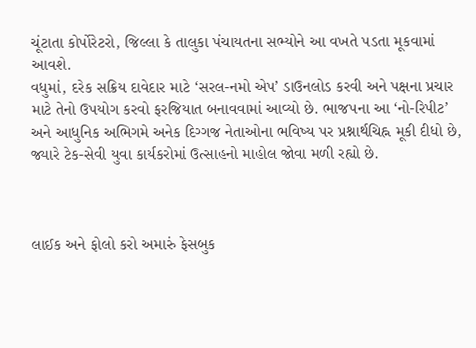ચૂંટાતા કોર્પોરેટરો, જિલ્લા કે તાલુકા પંચાયતના સભ્યોને આ વખતે પડતા મૂકવામાં આવશે.
વધુમાં, દરેક સક્રિય દાવેદાર માટે ‘સરલ-નમો એપ’ ડાઉનલોડ કરવી અને પક્ષના પ્રચાર માટે તેનો ઉપયોગ કરવો ફરજિયાત બનાવવામાં આવ્યો છે. ભાજપના આ ‘નો-રિપીટ’ અને આધુનિક અભિગમે અનેક દિગ્ગજ નેતાઓના ભવિષ્ય પર પ્રશ્નાર્થચિહ્ન મૂકી દીધો છે, જ્યારે ટેક-સેવી યુવા કાર્યકરોમાં ઉત્સાહનો માહોલ જોવા મળી રહ્યો છે.



લાઈક અને ફોલો કરો અમારું ફેસબુક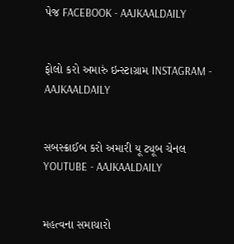પેજ FACEBOOK - AAJKAALDAILY


ફોલો કરો અમારું ઇન્સ્ટાગ્રામ INSTAGRAM - AAJKAALDAILY


સબસ્ક્રાઈબ કરો અમારી યૂ ટ્યૂબ ચેનલ YOUTUBE - AAJKAALDAILY


મહત્વના સમાચારો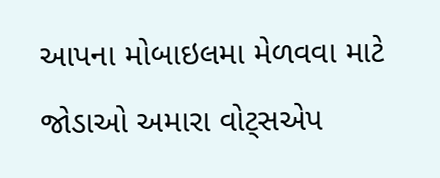આપના મોબાઇલમા મેળવવા માટે જોડાઓ અમારા વોટ્સએપ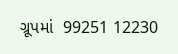ગ્રૂપમાં  99251 12230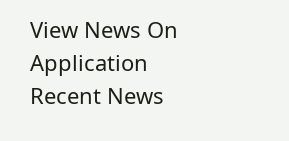View News On Application
Recent News